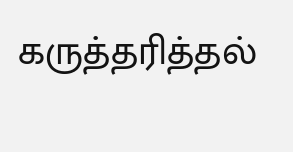கருத்தரித்தல்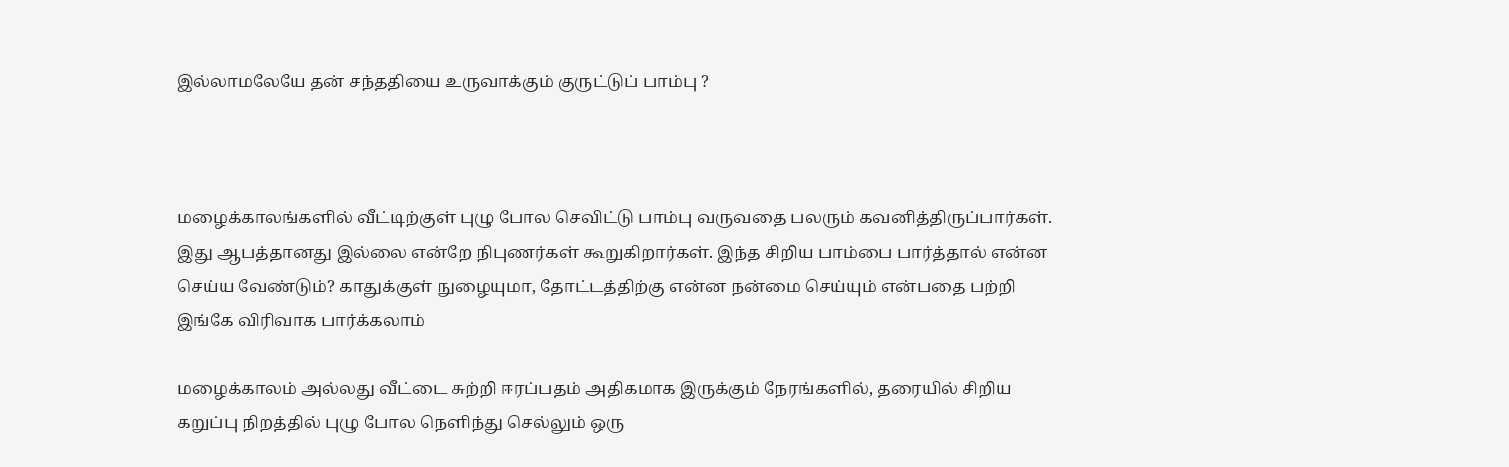இல்லாமலேயே தன் சந்ததியை உருவாக்கும் குருட்டுப் பாம்பு ?



மழைக்காலங்களில் வீட்டிற்குள் புழு போல செவிட்டு பாம்பு வருவதை பலரும் கவனித்திருப்பார்கள். இது ஆபத்தானது இல்லை என்றே நிபுணர்கள் கூறுகிறார்கள். இந்த சிறிய பாம்பை பார்த்தால் என்ன செய்ய வேண்டும்? காதுக்குள் நுழையுமா, தோட்டத்திற்கு என்ன நன்மை செய்யும் என்பதை பற்றி இங்கே விரிவாக பார்க்கலாம்

மழைக்காலம் அல்லது வீட்டை சுற்றி ஈரப்பதம் அதிகமாக இருக்கும் நேரங்களில், தரையில் சிறிய கறுப்பு நிறத்தில் புழு போல நெளிந்து செல்லும் ஒரு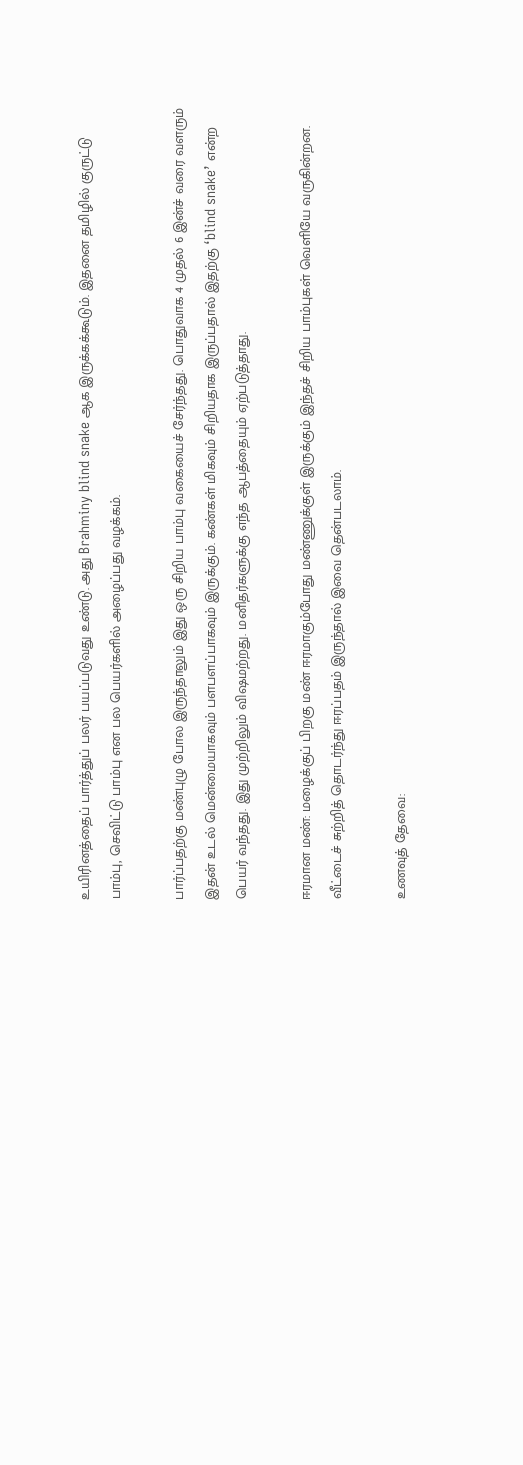உயிரினத்தைப் பார்த்துப் பலர் பயப்படுவது உண்டு. அது Brahminy blind snake ஆக இருக்கக்கூடும். இதனை தமிழில் குருட்டு பாம்பு, செவிட்டு பாம்பு என பல பெயர்களில் அழைப்பது வழக்கம்.

பார்ப்பதற்கு மண்புழு போல இருந்தாலும் இது ஒரு சிறிய பாம்பு வகையைச் சேர்ந்தது. பொதுவாக 4 முதல் 6 இன்ச் வரை வளரும் இதன் உடல் மென்மையாகவும் பளபளப்பாகவும் இருக்கும். கண்கள் மிகவும் சிறியதாக இருப்பதால் இதற்கு ‘blind snake’ என்ற பெயர் வந்தது. இது முற்றிலும் விஷமற்றது. மனிதர்களுக்கு எந்த ஆபத்தையும் ஏற்படுத்தாது.

ஈரமான மண்: மழைக்குப் பிறகு மண் ஈரமாகும்போது மண்ணுக்குள் இருக்கும் இந்தச் சிறிய பாம்புகள் வெளியே வருகின்றன. வீட்டைச் சுற்றித் தொடர்ந்து ஈரப்பதம் இருந்தால் இவை தென்படலாம்.

உணவுத் தேவை: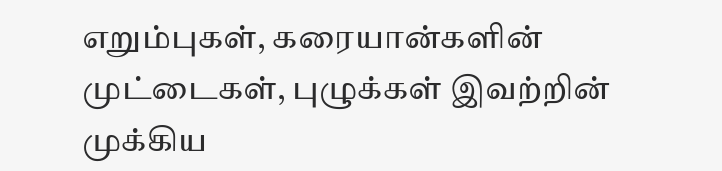எறும்புகள், கரையான்களின் முட்டைகள், புழுக்கள் இவற்றின் முக்கிய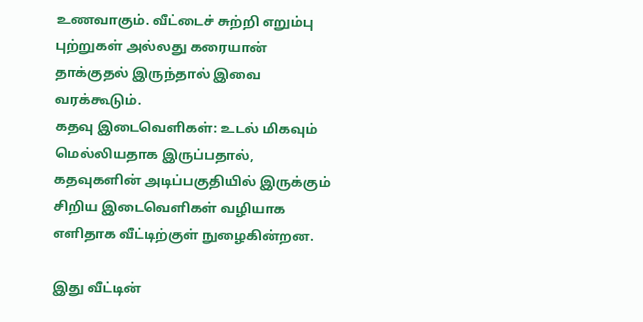உணவாகும். வீட்டைச் சுற்றி எறும்பு புற்றுகள் அல்லது கரையான் தாக்குதல் இருந்தால் இவை வரக்கூடும்.
கதவு இடைவெளிகள்: உடல் மிகவும் மெல்லியதாக இருப்பதால், கதவுகளின் அடிப்பகுதியில் இருக்கும் சிறிய இடைவெளிகள் வழியாக எளிதாக வீட்டிற்குள் நுழைகின்றன.

இது வீட்டின்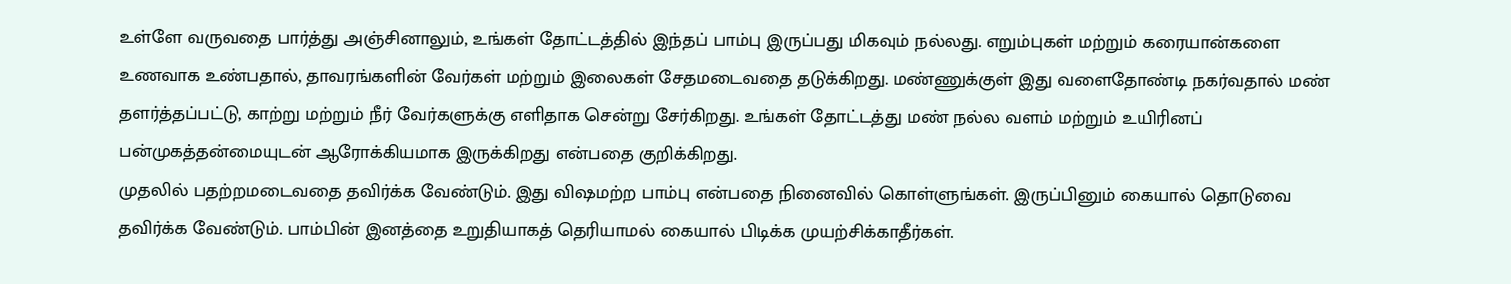உள்ளே வருவதை பார்த்து அஞ்சினாலும், உங்கள் தோட்டத்தில் இந்தப் பாம்பு இருப்பது மிகவும் நல்லது. எறும்புகள் மற்றும் கரையான்களை உணவாக உண்பதால், தாவரங்களின் வேர்கள் மற்றும் இலைகள் சேதமடைவதை தடுக்கிறது. மண்ணுக்குள் இது வளைதோண்டி நகர்வதால் மண் தளர்த்தப்பட்டு, காற்று மற்றும் நீர் வேர்களுக்கு எளிதாக சென்று சேர்கிறது. உங்கள் தோட்டத்து மண் நல்ல வளம் மற்றும் உயிரினப் பன்முகத்தன்மையுடன் ஆரோக்கியமாக இருக்கிறது என்பதை குறிக்கிறது.
முதலில் பதற்றமடைவதை தவிர்க்க வேண்டும். இது விஷமற்ற பாம்பு என்பதை நினைவில் கொள்ளுங்கள். இருப்பினும் கையால் தொடுவை தவிர்க்க வேண்டும். பாம்பின் இனத்தை உறுதியாகத் தெரியாமல் கையால் பிடிக்க முயற்சிக்காதீர்கள்.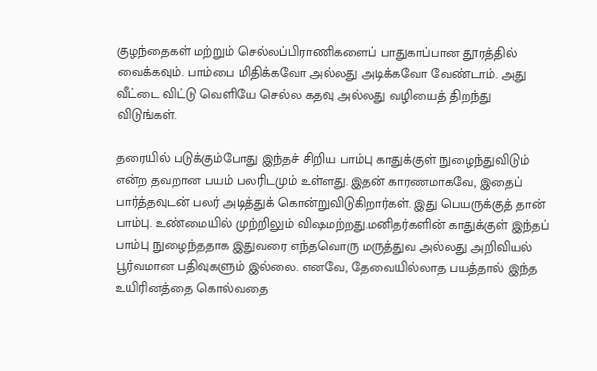குழந்தைகள் மற்றும் செல்லப்பிராணிகளைப் பாதுகாப்பான தூரத்தில் வைக்கவும். பாம்பை மிதிக்கவோ அல்லது அடிக்கவோ வேண்டாம். அது வீட்டை விட்டு வெளியே செல்ல கதவு அல்லது வழியைத் திறந்து விடுங்கள்.

தரையில் படுக்கும்போது இந்தச் சிறிய பாம்பு காதுக்குள் நுழைந்துவிடும் என்ற தவறான பயம் பலரிடமும் உள்ளது. இதன் காரணமாகவே, இதைப் பார்த்தவுடன் பலர் அடித்துக் கொன்றுவிடுகிறார்கள். இது பெயருக்குத் தான் பாம்பு. உண்மையில் முற்றிலும் விஷமற்றது.மனிதர்களின் காதுக்குள் இந்தப் பாம்பு நுழைந்ததாக இதுவரை எந்தவொரு மருத்துவ அல்லது அறிவியல் பூர்வமான பதிவுகளும் இல்லை. எனவே, தேவையில்லாத பயத்தால் இந்த உயிரினத்தை கொல்வதை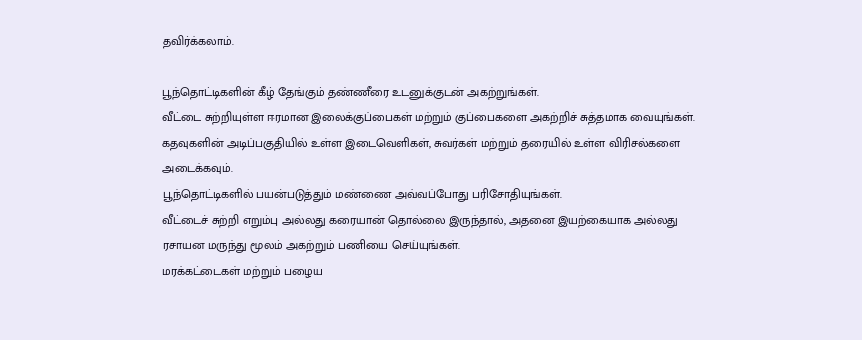தவிர்க்கலாம்.

பூந்தொட்டிகளின் கீழ் தேங்கும் தண்ணீரை உடனுக்குடன் அகற்றுங்கள்.
வீட்டை சுற்றியுள்ள ஈரமான இலைக்குப்பைகள் மற்றும் குப்பைகளை அகற்றிச் சுத்தமாக வையுங்கள்.
கதவுகளின் அடிப்பகுதியில் உள்ள இடைவெளிகள், சுவர்கள் மற்றும் தரையில் உள்ள விரிசல்களை அடைக்கவும்.
பூந்தொட்டிகளில் பயன்படுத்தும் மண்ணை அவ்வப்போது பரிசோதியுங்கள்.
வீட்டைச் சுற்றி எறும்பு அல்லது கரையான் தொல்லை இருந்தால், அதனை இயற்கையாக அல்லது ரசாயன மருந்து மூலம் அகற்றும் பணியை செய்யுங்கள்.
மரக்கட்டைகள் மற்றும் பழைய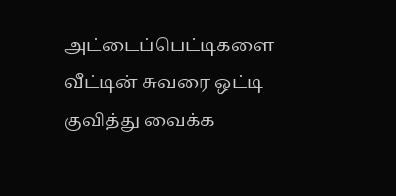அட்டைப்பெட்டிகளை வீட்டின் சுவரை ஒட்டி குவித்து வைக்க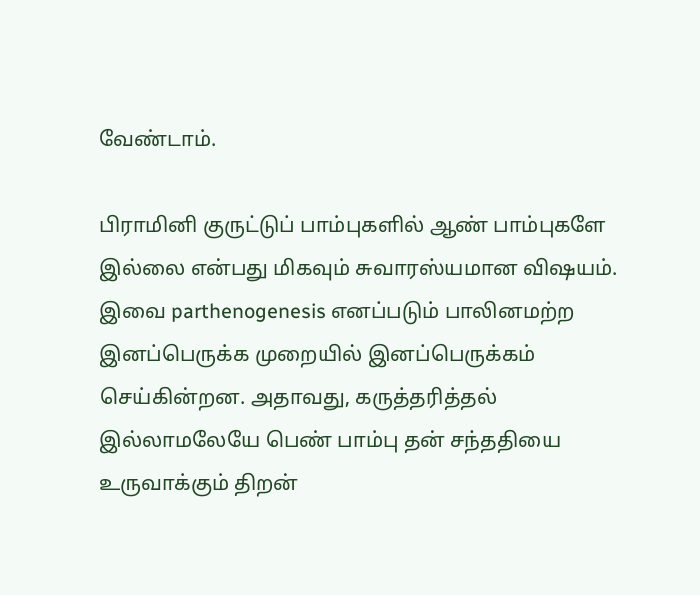வேண்டாம்.

பிராமினி குருட்டுப் பாம்புகளில் ஆண் பாம்புகளே இல்லை என்பது மிகவும் சுவாரஸ்யமான விஷயம். இவை parthenogenesis எனப்படும் பாலினமற்ற இனப்பெருக்க முறையில் இனப்பெருக்கம் செய்கின்றன. அதாவது, கருத்தரித்தல் இல்லாமலேயே பெண் பாம்பு தன் சந்ததியை உருவாக்கும் திறன்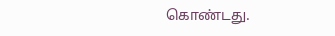கொண்டது.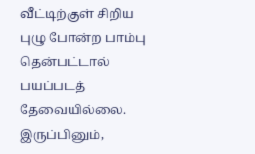வீட்டிற்குள் சிறிய புழு போன்ற பாம்பு தென்பட்டால் பயப்படத் தேவையில்லை. இருப்பினும்,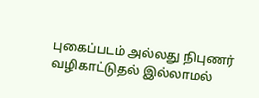புகைப்படம் அல்லது நிபுணர் வழிகாட்டுதல் இல்லாமல்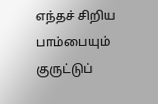எந்தச் சிறிய பாம்பையும் குருட்டுப்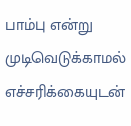பாம்பு என்று முடிவெடுக்காமல் எச்சரிக்கையுடன்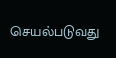செயல்படுவது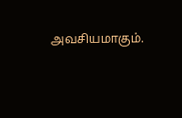அவசியமாகும்.